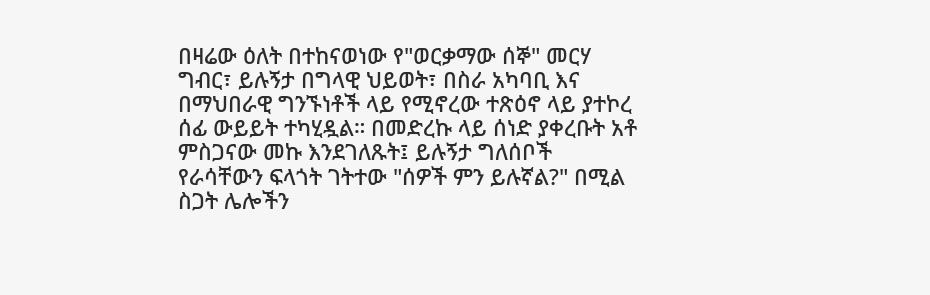በዛሬው ዕለት በተከናወነው የ"ወርቃማው ሰኞ" መርሃ ግብር፣ ይሉኝታ በግላዊ ህይወት፣ በስራ አካባቢ እና በማህበራዊ ግንኙነቶች ላይ የሚኖረው ተጽዕኖ ላይ ያተኮረ ሰፊ ውይይት ተካሂዷል። በመድረኩ ላይ ሰነድ ያቀረቡት አቶ ምስጋናው መኩ እንደገለጹት፤ ይሉኝታ ግለሰቦች የራሳቸውን ፍላጎት ገትተው "ሰዎች ምን ይሉኛል?" በሚል ስጋት ሌሎችን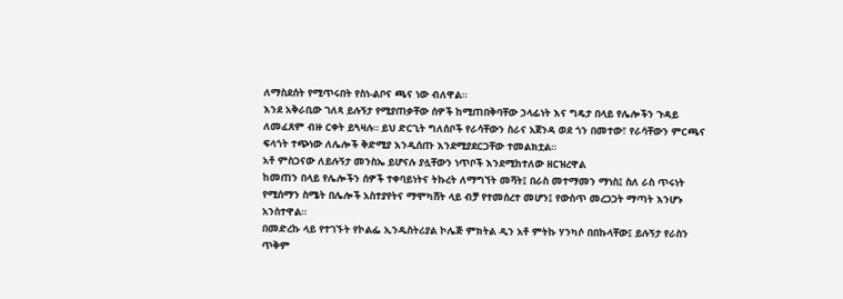ለማስደሰት የሚጥሩበት የስነ-ልቦና ጫና ነው ብለዋል፡፡
እንደ አቅራቢው ገለጻ ይሉኝታ የሚያጠቃቸው ሰዎች ከሚጠበቅባቸው ኃላፊነት እና ግዴታ በላይ የሌሎችን ጉዳይ ለመፈጸም ብዙ ርቀት ይጓዛሉ። ይህ ድርጊት ግለሰቦች የራሳቸውን ስራና አጀንዳ ወደ ጎን በመተው፣ የራሳቸውን ምርጫና ፍላጎት ተጭነው ለሌሎች ቅድሚያ እንዲሰጡ እንደሚያደርጋቸው ተመልክቷል።
አቶ ምስጋናው ለይሉኝታ መንስኤ ይሆናሉ ያሏቸውን ነጥቦች እንደሚከተለው ዘርዝረዋል
ከመጠን በላይ የሌሎችን ሰዎች ተቀባይነትና ትኩረት ለማግኘት መሻት፤ በራስ መተማመን ማነስ፤ ስለ ራስ ጥሩነት የሚሰማን ስሜት በሌሎች አስተያየትና ማሞካሸት ላይ ብቻ የተመሰረተ መሆን፤ የውስጥ መረጋጋት ማጣት እንሆኑ አንስተዋል።
በመድረኩ ላይ የተገኙት የኮልፌ ኢንዱስትሪያል ኮሌጅ ምክትል ዲን አቶ ምትኩ ሃንካሶ በበኩላቸው፤ ይሉኝታ የራስን ጥቅም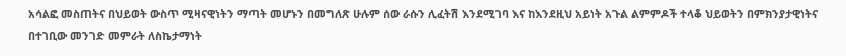አሳልፎ መስጠትና በህይወት ውስጥ ሚዛናዊነትን ማጣት መሆኑን በመግለጽ ሁሉም ሰው ራሱን ሊፈትሽ እንደሚገባ እና ከእንደዚህ አይነት አጉል ልምምዶች ተላቆ ህይወትን በምክንያታዊነትና በተገቢው መንገድ መምራት ለስኬታማነት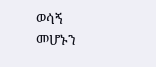ወሳኝ መሆኑን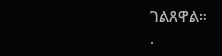ገልጸዋል።
.